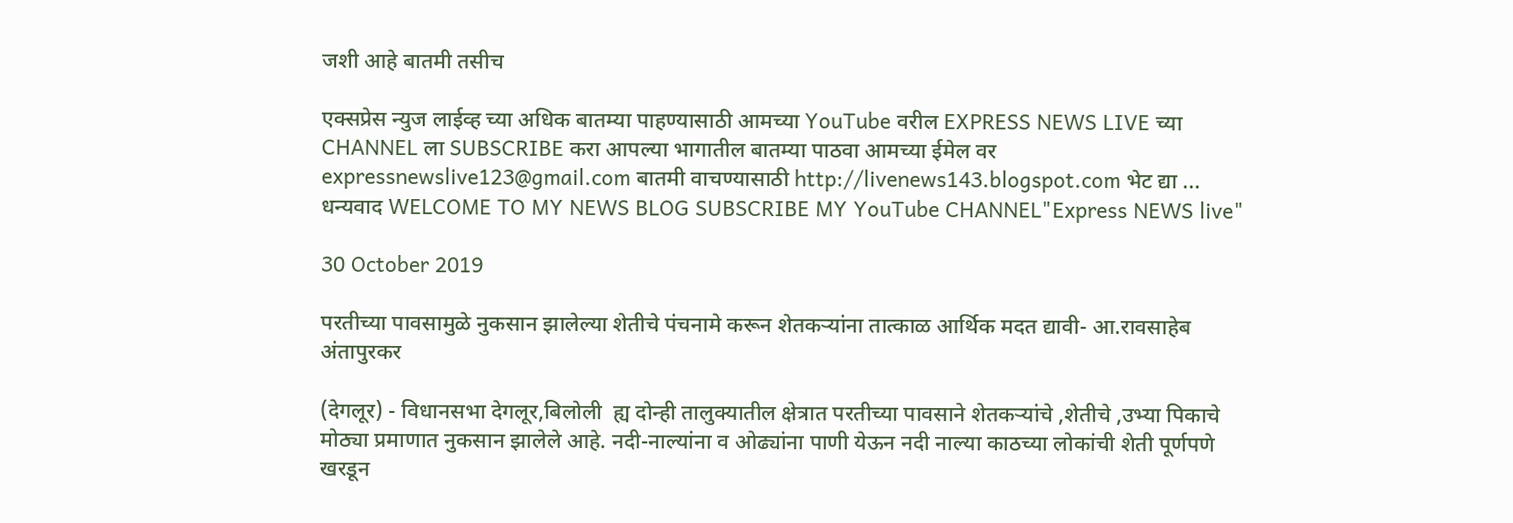जशी आहे बातमी तसीच

एक्सप्रेस न्युज लाईव्ह च्या अधिक बातम्या पाहण्यासाठी आमच्या YouTube वरील EXPRESS NEWS LIVE च्या CHANNEL ला SUBSCRIBE करा आपल्या भागातील बातम्या पाठवा आमच्या ईमेल वर expressnewslive123@gmail.com बातमी वाचण्यासाठी http://livenews143.blogspot.com भेट द्या ... धन्यवाद WELCOME TO MY NEWS BLOG SUBSCRIBE MY YouTube CHANNEL"Express NEWS live"

30 October 2019

परतीच्या पावसामुळे नुकसान झालेल्या शेतीचे पंचनामे करून शेतकऱ्यांना तात्काळ आर्थिक मदत द्यावी- आ.रावसाहेब अंतापुरकर

(देगलूर) - विधानसभा देगलूर,बिलोली  ह्य दोन्ही तालुक्यातील क्षेत्रात परतीच्या पावसाने शेतकऱ्यांचे ,शेतीचे ,उभ्या पिकाचे मोठ्या प्रमाणात नुकसान झालेले आहे. नदी-नाल्यांना व ओढ्यांना पाणी येऊन नदी नाल्या काठच्या लोकांची शेती पूर्णपणे खरडून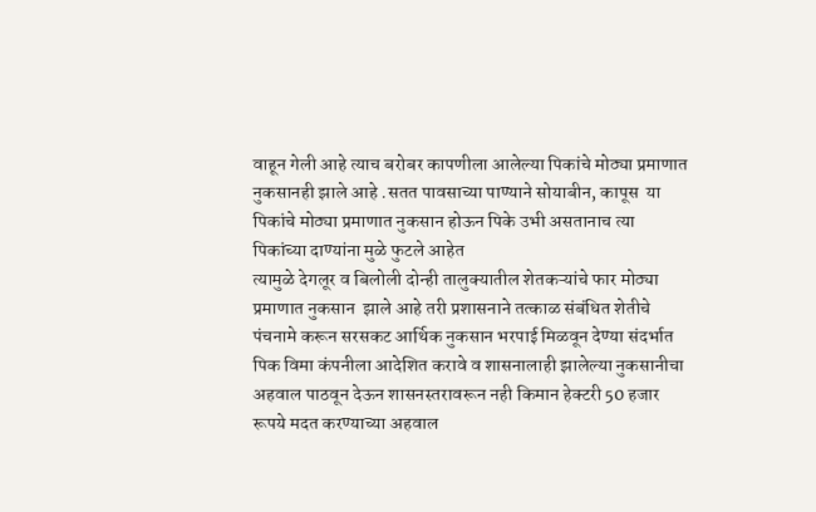वाहून गेली आहे त्याच बरोबर कापणीला आलेल्या पिकांचे मोठ्या प्रमाणात नुकसानही झाले आहे .सतत पावसाच्या पाण्याने सोयाबीन, कापूस  या पिकांचे मोठ्या प्रमाणात नुकसान होऊन पिके उभी असतानाच त्या पिकांच्या दाण्यांना मुळे फुटले आहेत
त्यामुळे देगलूर व बिलोली दोन्ही तालुक्यातील शेतकऱ्यांचे फार मोठ्या प्रमाणात नुकसान  झाले आहे तरी प्रशासनाने तत्काळ संबंधित शेतीचे पंचनामे करून सरसकट आर्थिक नुकसान भरपाई मिळवून देण्या संदर्भात पिक विमा कंपनीला आदेशित करावे व शासनालाही झालेल्या नुकसानीचा अहवाल पाठवून देऊन शासनस्तरावरून नही किमान हेक्टरी 50 हजार  रूपये मदत करण्याच्या अहवाल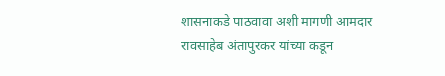शासनाकडे पाठवावा अशी मागणी आमदार रावसाहेब अंतापुरकर यांच्या कडून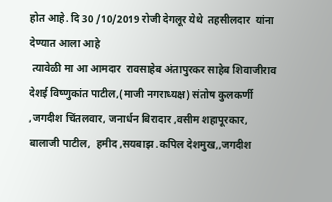होत आहे. दि 30 /10/2019 रोजी देगलूर येथे  तहसीलदार  यांना देण्यात आला आहे
 त्यावेळी मा आ आमदार  रावसाहेब अंतापुरकर साहेब शिवाजीराव देशई विष्णुकांत पाटील,(माजी नगराध्यक्ष) संतोष कुलकर्णी ,जगदीश चिंतलवार, जनार्धन बिरादार ,वसीम शहापूरकार, बालाजी पाटील,  हमीद ,सयबाझ .कपिल देशमुख,,जगदीश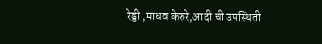रेड्डी ,माधव केरुरे,आदी ची उपस्थिती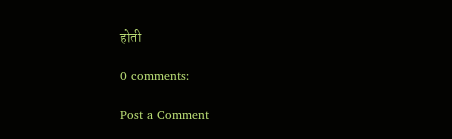होती

0 comments:

Post a Comment